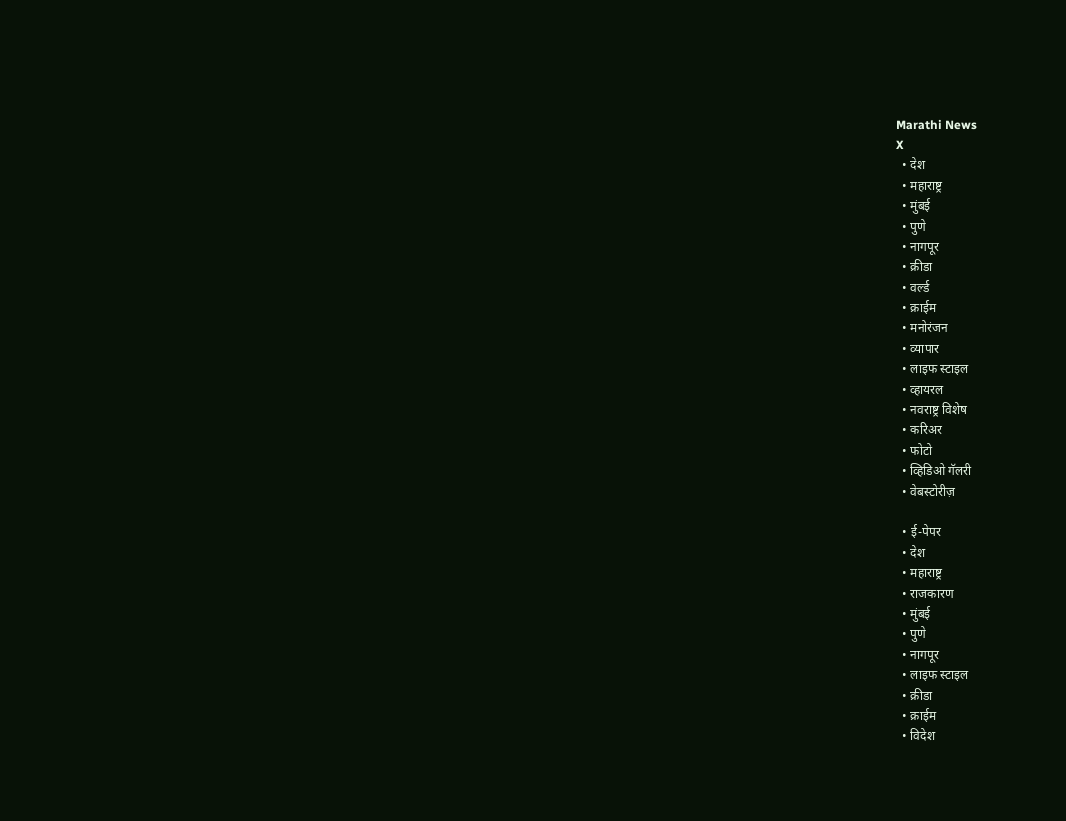Marathi News
X
  • देश
  • महाराष्ट्र
  • मुंबई
  • पुणे
  • नागपूर
  • क्रीडा
  • वर्ल्ड
  • क्राईम
  • मनोरंजन
  • व्यापार
  • लाइफ स्टाइल
  • व्हायरल
  • नवराष्ट्र विशेष
  • करिअर
  • फोटो
  • व्हिडिओ गॅलरी
  • वेबस्टोरीज़

  • ई-पेपर
  • देश
  • महाराष्ट्र
  • राजकारण
  • मुंबई
  • पुणे
  • नागपूर
  • लाइफ स्टाइल
  • क्रीडा
  • क्राईम
  • विदेश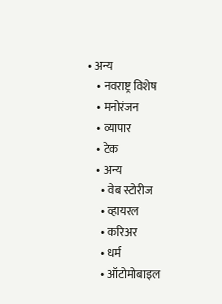• अन्य
    • नवराष्ट्र विशेष
    • मनोरंजन
    • व्यापार
    • टेक
    • अन्य
      • वेब स्टोरीज
      • व्हायरल
      • करिअर
      • धर्म
      • ऑटोमोबाइल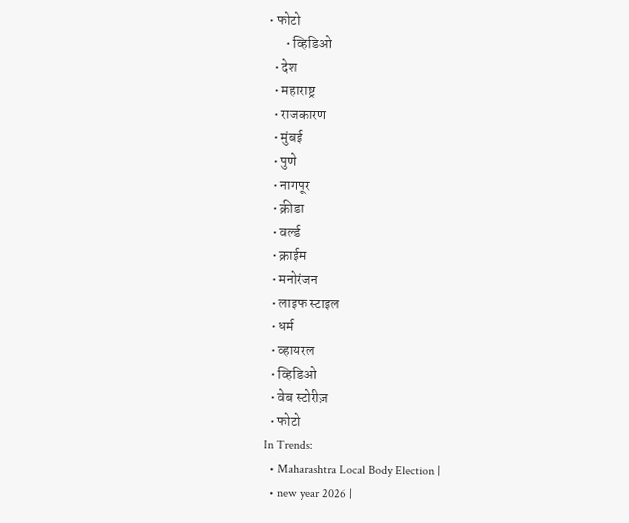• फोटो
      • व्हिडिओ
  • देश
  • महाराष्ट्र
  • राजकारण
  • मुंबई
  • पुणे
  • नागपूर
  • क्रीडा
  • वर्ल्ड
  • क्राईम
  • मनोरंजन
  • लाइफ स्टाइल
  • धर्म
  • व्हायरल
  • व्हिडिओ
  • वेब स्टोरीज़
  • फोटो
In Trends:
  • Maharashtra Local Body Election |
  • new year 2026 |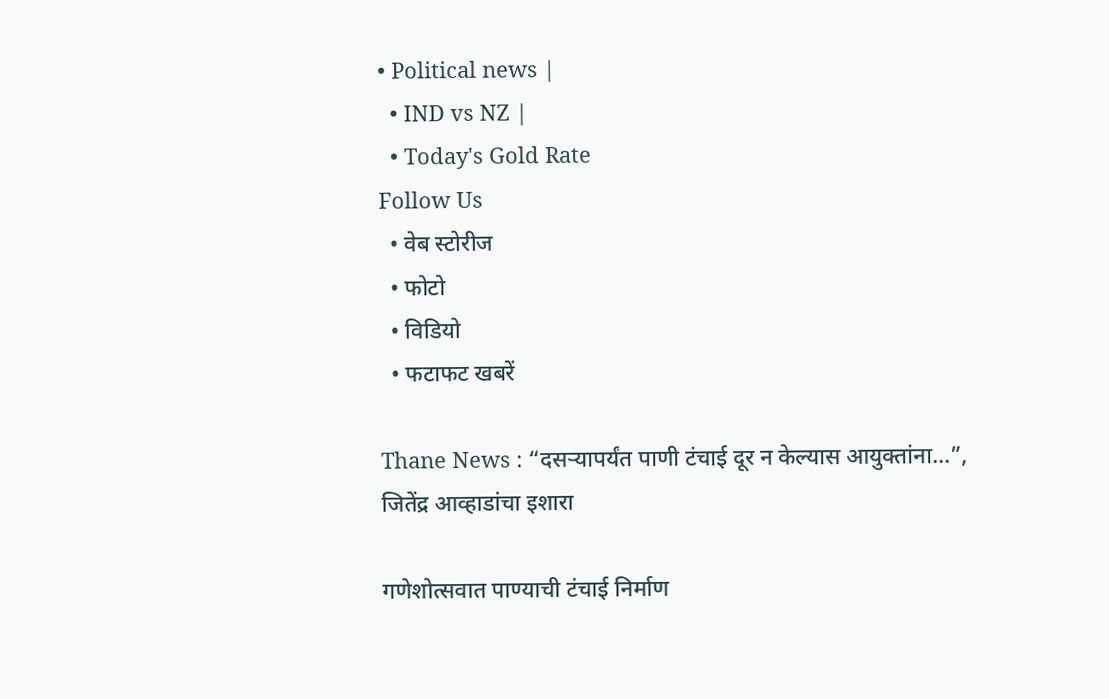• Political news |
  • IND vs NZ |
  • Today's Gold Rate
Follow Us
  • वेब स्टोरीज
  • फोटो
  • विडियो
  • फटाफट खबरें

Thane News : “दसऱ्यापर्यंत पाणी टंचाई दूर न केल्यास आयुक्तांना…”, जितेंद्र आव्हाडांचा इशारा

गणेशोत्सवात पाण्याची टंचाई निर्माण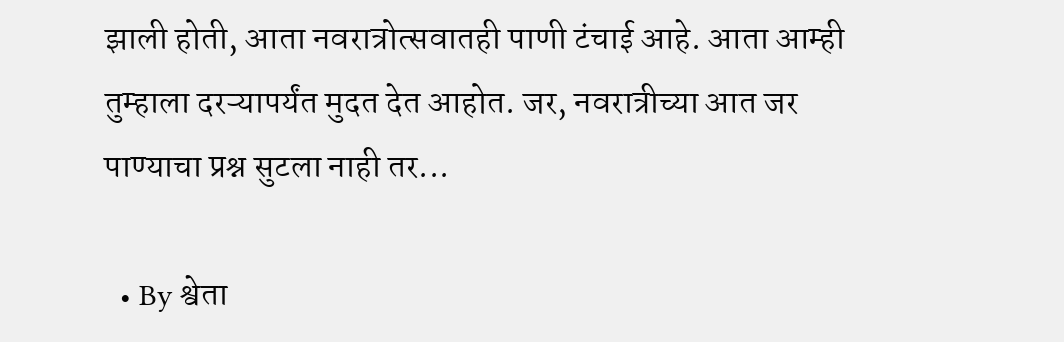झाली होती, आता नवरात्रोत्सवातही पाणी टंचाई आहे. आता आम्ही तुम्हाला दरऱ्यापर्यंत मुदत देत आहोत. जर, नवरात्रीच्या आत जर पाण्याचा प्रश्न सुटला नाही तर...

  • By श्वेता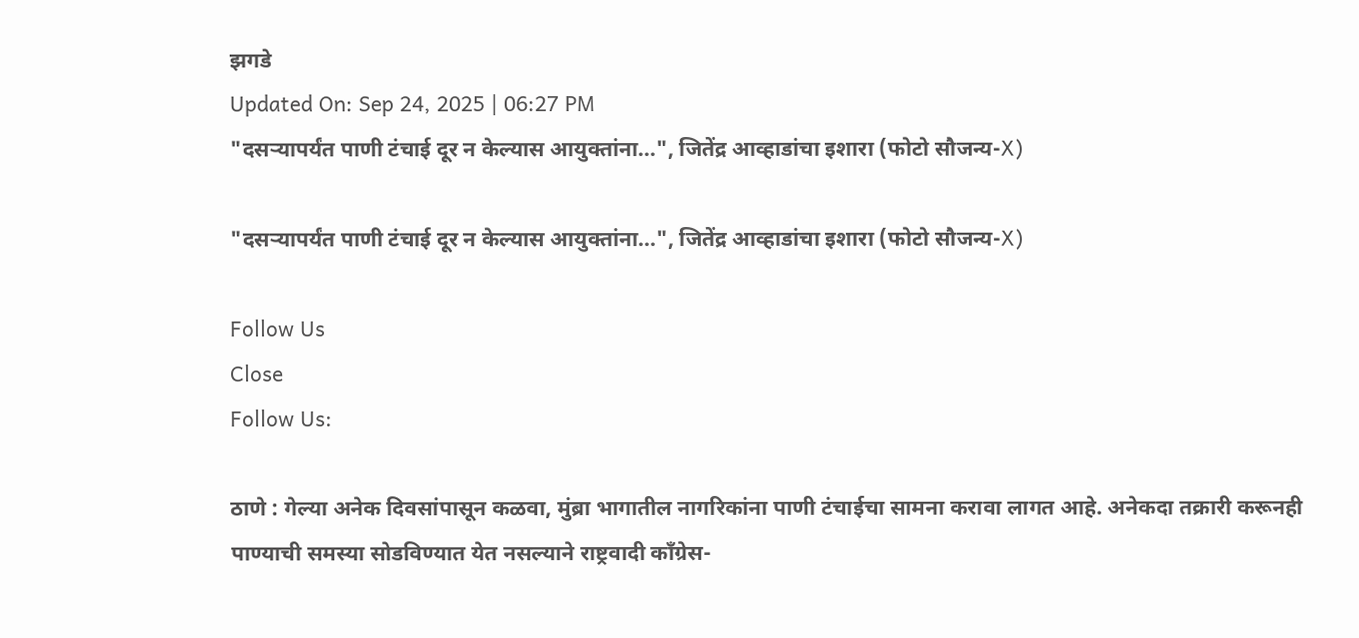झगडे
Updated On: Sep 24, 2025 | 06:27 PM
"दसऱ्यापर्यंत पाणी टंचाई दूर न केल्यास आयुक्तांना...", जितेंद्र आव्हाडांचा इशारा (फोटो सौजन्य-X)

"दसऱ्यापर्यंत पाणी टंचाई दूर न केल्यास आयुक्तांना...", जितेंद्र आव्हाडांचा इशारा (फोटो सौजन्य-X)

Follow Us
Close
Follow Us:

ठाणे : गेल्या अनेक दिवसांपासून कळवा, मुंब्रा भागातील नागरिकांना पाणी टंचाईचा सामना करावा लागत आहे. अनेकदा तक्रारी करूनही पाण्याची समस्या सोडविण्यात येत नसल्याने राष्ट्रवादी काँग्रेस-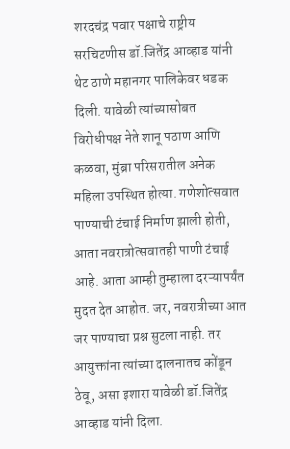शरदचंद्र पवार पक्षाचे राष्ट्रीय सरचिटणीस डॉ.जितेंद्र आव्हाड यांनी थेट ठाणे महानगर पालिकेवर धडक दिली. यावेळी त्यांच्यासोबत विरोधीपक्ष नेते शानू पठाण आणि कळवा, मुंब्रा परिसरातील अनेक महिला उपस्थित होत्या. गणेशोत्सवात पाण्याची टंचाई निर्माण झाली होती, आता नवरात्रोत्सवातही पाणी टंचाई आहे. आता आम्ही तुम्हाला दरऱ्यापर्यंत मुदत देत आहोत. जर, नवरात्रीच्या आत जर पाण्याचा प्रश्न सुटला नाही. तर आयुक्तांना त्यांच्या दालनातच कोंडून ठेवू, असा इशारा यावेळी डॉ.जितेंद्र आव्हाड यांनी दिला.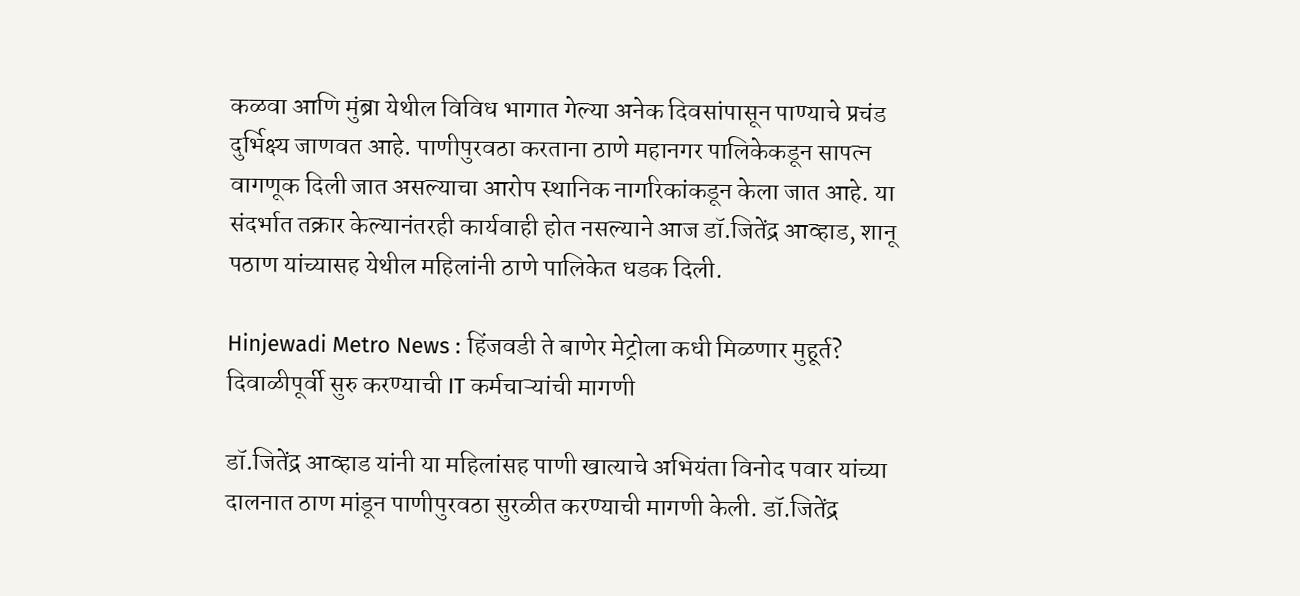कळवा आणि मुंब्रा येथील विविध भागात गेल्या अनेक दिवसांपासून पाण्याचे प्रचंड दुर्भिक्ष्य जाणवत आहे. पाणीपुरवठा करताना ठाणे महानगर पालिकेकडून सापत्न वागणूक दिली जात असल्याचा आरोप स्थानिक नागरिकांकडून केला जात आहे. या संदर्भात तक्रार केल्यानंतरही कार्यवाही होत नसल्याने आज डॉ.जितेंद्र आव्हाड, शानू पठाण यांच्यासह येथील महिलांनी ठाणे पालिकेत धडक दिली.

Hinjewadi Metro News : हिंजवडी ते बाणेर मेट्रोला कधी मिळणार मुहूर्त? दिवाळीपूर्वी सुरु करण्याची IT कर्मचाऱ्यांची मागणी

डॉ.जितेंद्र आव्हाड यांनी या महिलांसह पाणी खात्याचे अभियंता विनोद पवार यांच्या दालनात ठाण मांडून पाणीपुरवठा सुरळीत करण्याची मागणी केली. डॉ.जितेंद्र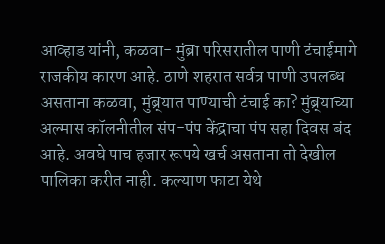आव्हाड यांनी, कळवा- मुंब्रा परिसरातील पाणी टंचाईमागे राजकीय कारण आहे. ठाणे शहरात सर्वत्र पाणी उपलब्ध असताना कळवा, मुंब्र्यात पाण्याची टंचाई का? मुंब्र्याच्या अल्मास कॉलनीतील संप-पंप केंद्राचा पंप सहा दिवस बंद आहे. अवघे पाच हजार रूपये खर्च असताना तो देखील पालिका करीत नाही. कल्याण फाटा येथे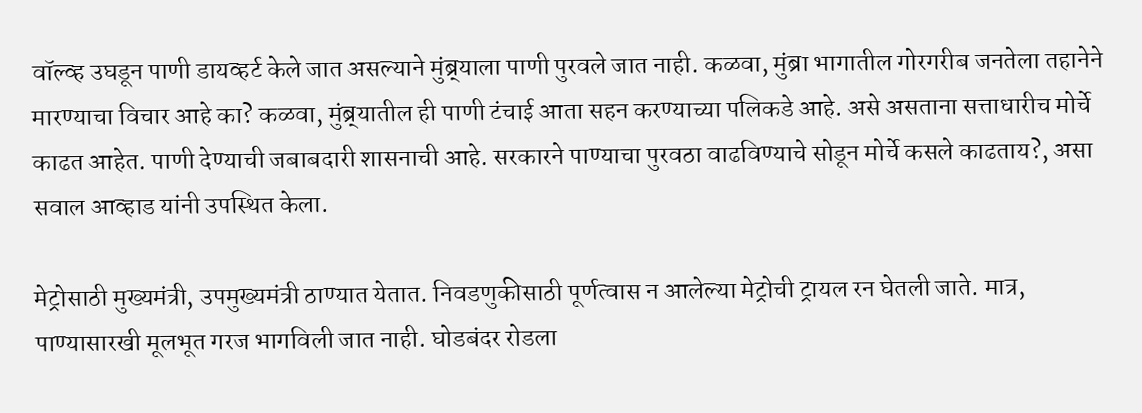वॉल्व्ह उघडून पाणी डायव्हर्ट केले जात असल्याने मुंब्र्याला पाणी पुरवले जात नाही. कळवा, मुंब्रा भागातील गोरगरीब जनतेला तहानेने मारण्याचा विचार आहे का? कळवा, मुंब्र्यातील ही पाणी टंचाई आता सहन करण्याच्या पलिकडे आहे. असे असताना सत्ताधारीच मोर्चे काढत आहेत. पाणी देण्याची जबाबदारी शासनाची आहे. सरकारने पाण्याचा पुरवठा वाढविण्याचे सोडून मोर्चे कसले काढताय?, असा सवाल आव्हाड यांनी उपस्थित केला.

मेट्रोसाठी मुख्यमंत्री, उपमुख्यमंत्री ठाण्यात येतात. निवडणुकीसाठी पूर्णत्वास न आलेल्या मेट्रोची ट्रायल रन घेतली जाते. मात्र, पाण्यासारखी मूलभूत गरज भागविली जात नाही. घोडबंदर रोडला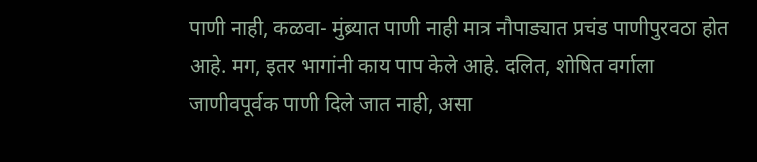पाणी नाही, कळवा- मुंब्र्यात पाणी नाही मात्र नौपाड्यात प्रचंड पाणीपुरवठा होत आहे. मग, इतर भागांनी काय पाप केले आहे. दलित, शोषित वर्गाला जाणीवपूर्वक पाणी दिले जात नाही, असा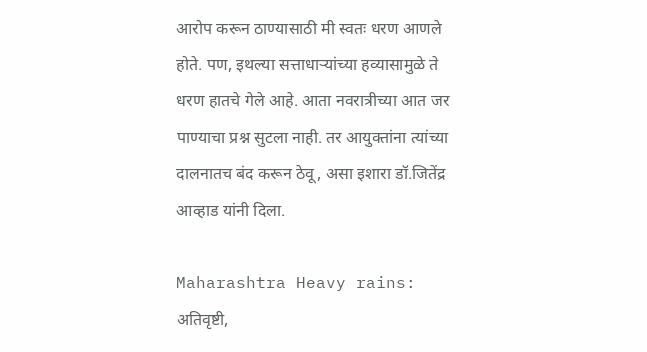आरोप करून ठाण्यासाठी मी स्वतः धरण आणले होते. पण, इथल्या सत्ताधाऱ्यांच्या हव्यासामुळे ते धरण हातचे गेले आहे. आता नवरात्रीच्या आत जर पाण्याचा प्रश्न सुटला नाही. तर आयुक्तांना त्यांच्या दालनातच बंद करून ठेवू, असा इशारा डॉ.जितेंद्र आव्हाड यांनी दिला.

Maharashtra Heavy rains: अतिवृष्टी,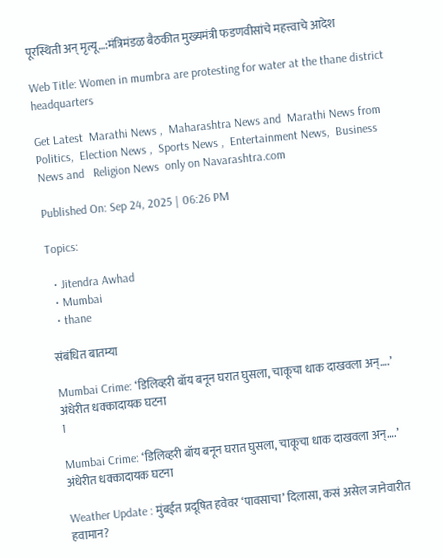पूरस्थिती अन् मृत्यू…:मंत्रिमंडळ बैठकीत मुख्यमंत्री फडणवीसांचे महत्त्वाचे आदेश

Web Title: Women in mumbra are protesting for water at the thane district headquarters

Get Latest  Marathi News ,  Maharashtra News and  Marathi News from Politics,  Election News ,  Sports News ,  Entertainment News,  Business News and   Religion News  only on Navarashtra.com

Published On: Sep 24, 2025 | 06:26 PM

Topics:

  • Jitendra Awhad
  • Mumbai
  • thane

संबंधित बातम्या

Mumbai Crime: ‘डिलिव्हरी बॉय बनून घरात घुसला, चाकूचा धाक दाखवला अन्….’ अंधेरीत धक्कादायक घटना
1

Mumbai Crime: ‘डिलिव्हरी बॉय बनून घरात घुसला, चाकूचा धाक दाखवला अन्….’ अंधेरीत धक्कादायक घटना

Weather Update : मुंबईत प्रदूषित हवेवर ‘पावसाचा’ दिलासा, कसं असेल जानेवारीत हवामान?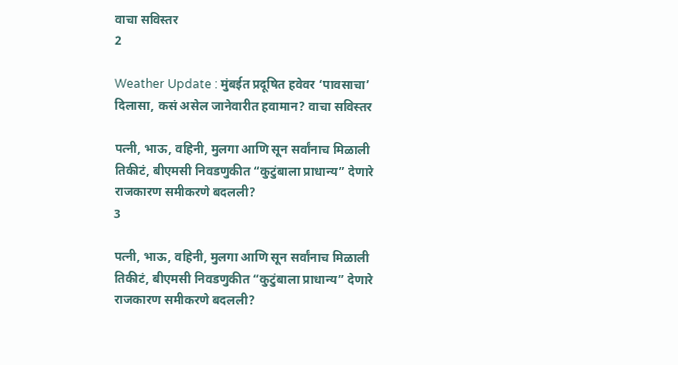वाचा सविस्तर
2

Weather Update : मुंबईत प्रदूषित हवेवर ‘पावसाचा’ दिलासा, कसं असेल जानेवारीत हवामान? वाचा सविस्तर

पत्नी, भाऊ, वहिनी, मुलगा आणि सून सर्वांनाच मिळाली तिकीटं, बीएमसी निवडणुकीत “कुटुंबाला प्राधान्य” देणारे राजकारण समीकरणे बदलली?
3

पत्नी, भाऊ, वहिनी, मुलगा आणि सून सर्वांनाच मिळाली तिकीटं, बीएमसी निवडणुकीत “कुटुंबाला प्राधान्य” देणारे राजकारण समीकरणे बदलली?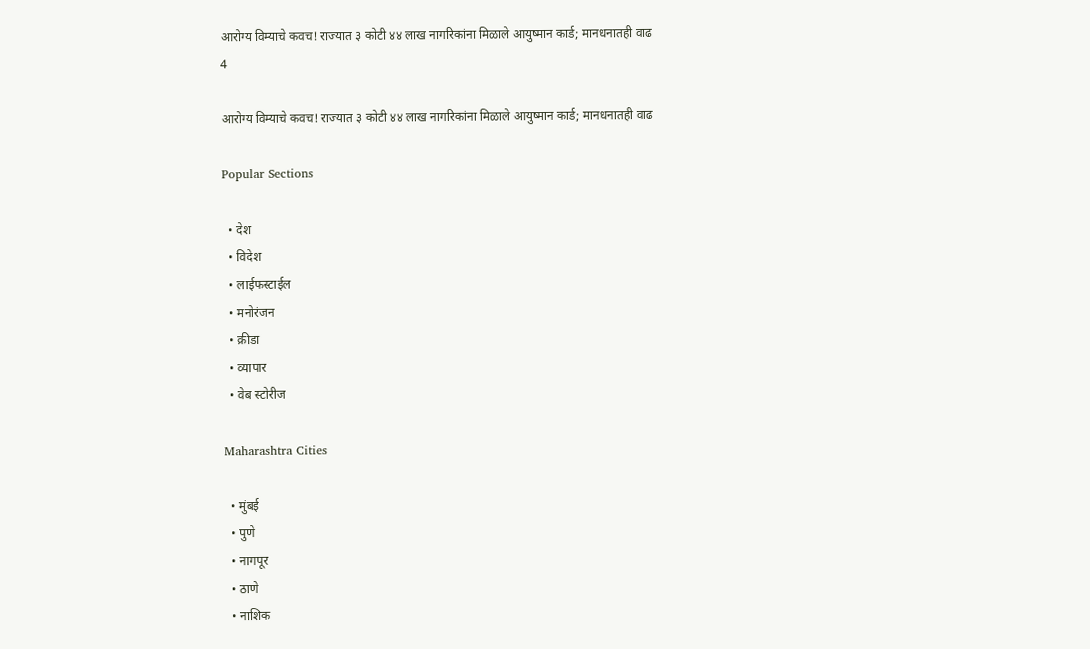आरोग्य विम्याचे कवच! राज्यात ३ कोटी ४४ लाख नागरिकांना मिळाले आयुष्मान कार्ड; मानधनातही वाढ
4

आरोग्य विम्याचे कवच! राज्यात ३ कोटी ४४ लाख नागरिकांना मिळाले आयुष्मान कार्ड; मानधनातही वाढ

Popular Sections

  • देश
  • विदेश
  • लाईफस्टाईल
  • मनोरंजन
  • क्रीडा
  • व्यापार
  • वेब स्टोरीज

Maharashtra Cities

  • मुंबई
  • पुणे
  • नागपूर
  • ठाणे
  • नाशिक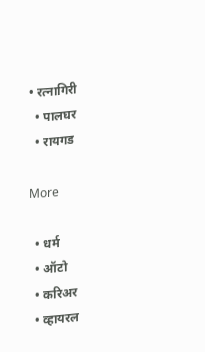• रत्नागिरी
  • पालघर
  • रायगड

More

  • धर्म
  • ऑटो
  • करिअर
  • व्हायरल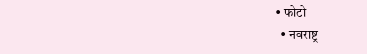• फोटो
  • नवराष्ट्र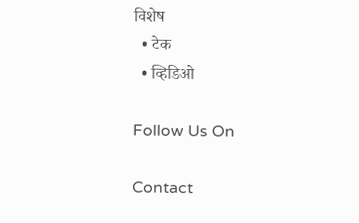विशेष
  • टेक
  • व्हिडिओ

Follow Us On

Contact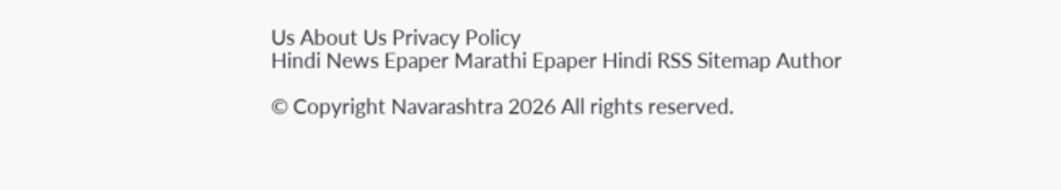Us About Us Privacy Policy
Hindi News Epaper Marathi Epaper Hindi RSS Sitemap Author

© Copyright Navarashtra 2026 All rights reserved.